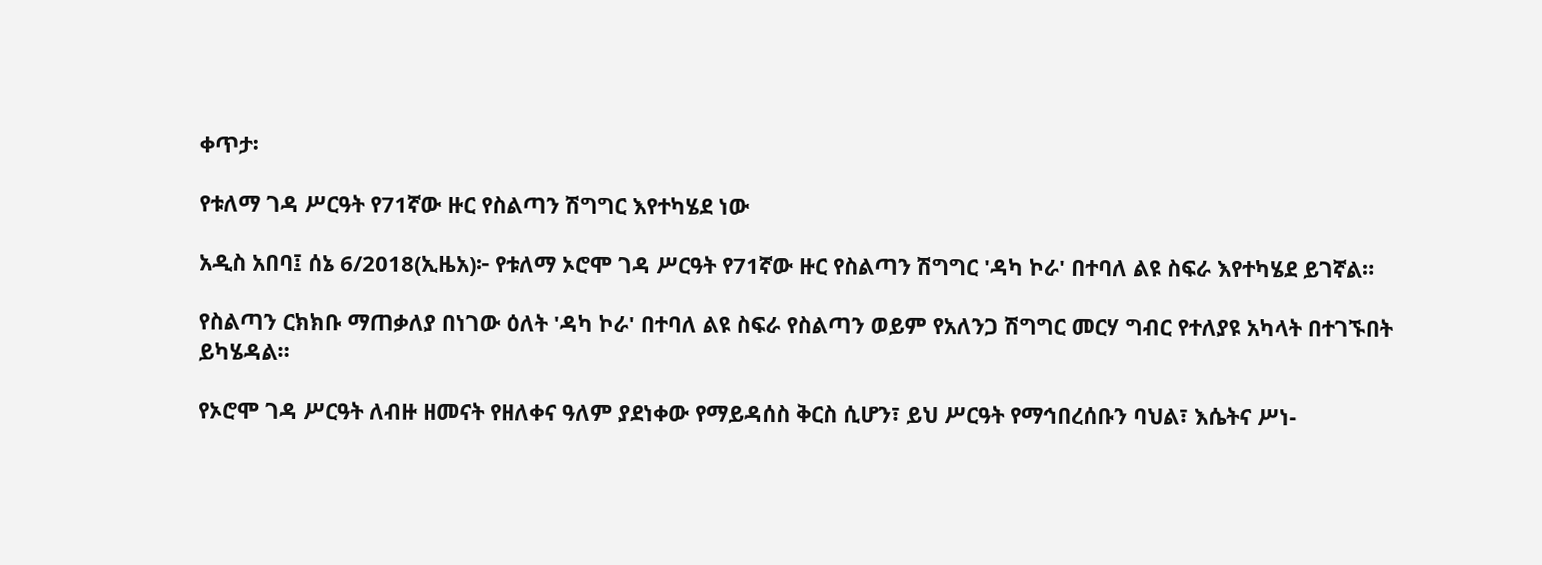ቀጥታ፡

የቱለማ ገዳ ሥርዓት የ71ኛው ዙር የስልጣን ሽግግር እየተካሄደ ነው

አዲስ አበባ፤ ሰኔ 6/2018(ኢዜአ)፦ የቱለማ ኦሮሞ ገዳ ሥርዓት የ71ኛው ዙር የስልጣን ሽግግር 'ዳካ ኮራ' በተባለ ልዩ ስፍራ እየተካሄደ ይገኛል።

የስልጣን ርክክቡ ማጠቃለያ በነገው ዕለት 'ዳካ ኮራ' በተባለ ልዩ ስፍራ የስልጣን ወይም የአለንጋ ሽግግር መርሃ ግብር የተለያዩ አካላት በተገኙበት ይካሄዳል።

የኦሮሞ ገዳ ሥርዓት ለብዙ ዘመናት የዘለቀና ዓለም ያደነቀው የማይዳሰስ ቅርስ ሲሆን፣ ይህ ሥርዓት የማኅበረሰቡን ባህል፣ እሴትና ሥነ-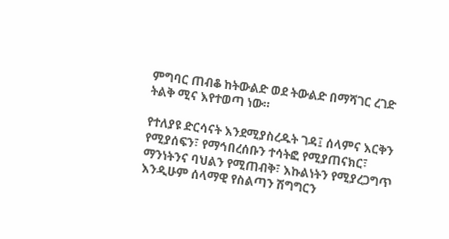ምግባር ጠብቆ ከትውልድ ወደ ትውልድ በማሻገር ረገድ ትልቅ ሚና እየተወጣ ነው።

የተለያዩ ድርሳናት እንደሚያስረዱት ገዳ፤ ሰላምና እርቅን የሚያሰፍን፣ የማኅበረሰቡን ተሳትፎ የሚያጠናክር፣ ማንነትንና ባህልን የሚጠብቅ፣ እኩልነትን የሚያረጋግጥ እንዲሁም ሰላማዊ የስልጣን ሽግግርን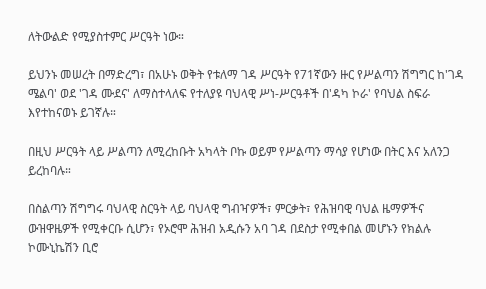ለትውልድ የሚያስተምር ሥርዓት ነው።

ይህንኑ መሠረት በማድረግ፣ በአሁኑ ወቅት የቱለማ ገዳ ሥርዓት የ71ኛውን ዙር የሥልጣን ሽግግር ከ'ገዳ ሜልባ' ወደ 'ገዳ ሙደና' ለማስተላለፍ የተለያዩ ባህላዊ ሥነ-ሥርዓቶች በ'ዳካ ኮራ' የባህል ስፍራ እየተከናወኑ ይገኛሉ።

በዚህ ሥርዓት ላይ ሥልጣን ለሚረከቡት አካላት ቦኩ ወይም የሥልጣን ማሳያ የሆነው በትር እና አለንጋ ይረከባሉ።

በስልጣን ሽግግሩ ባህላዊ ስርዓት ላይ ባህላዊ ግብዣዎች፣ ምርቃት፣ የሕዝባዊ ባህል ዜማዎችና ውዝዋዜዎች የሚቀርቡ ሲሆን፣ የኦሮሞ ሕዝብ አዲሱን አባ ገዳ በደስታ የሚቀበል መሆኑን የክልሉ ኮሙኒኬሽን ቢሮ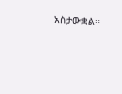አስታውቋል።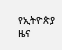የኢትዮጵያ ዜና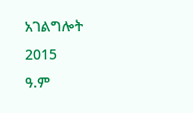አገልግሎት
2015
ዓ.ም